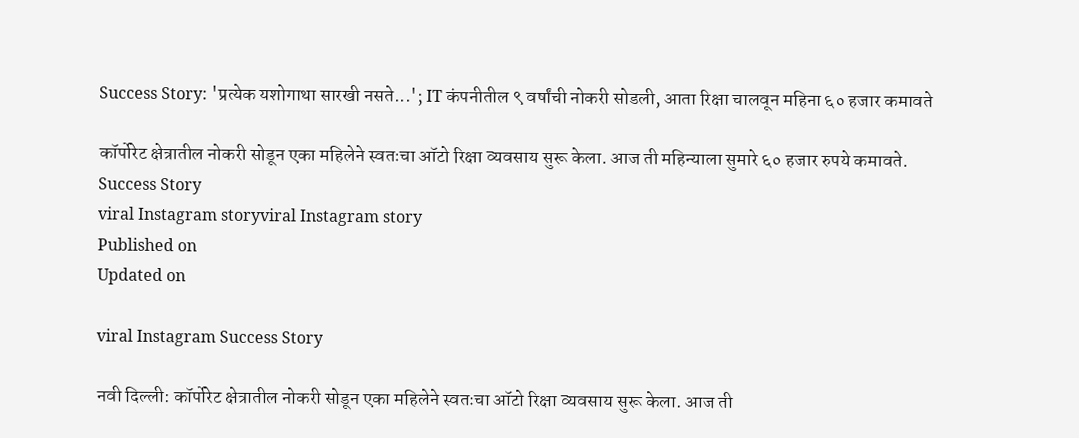Success Story: 'प्रत्येक यशोगाथा सारखी नसते...'; IT कंपनीतील ९ वर्षांची नोकरी सोडली, आता रिक्षा चालवून महिना ६० हजार कमावते

कॉर्पोरेट क्षेत्रातील नोकरी सोडून एका महिलेने स्वतःचा ऑटो रिक्षा व्यवसाय सुरू केला. आज ती महिन्याला सुमारे ६० हजार रुपये कमावते.
Success Story
viral Instagram storyviral Instagram story
Published on
Updated on

viral Instagram Success Story

नवी दिल्ली: कॉर्पोरेट क्षेत्रातील नोकरी सोडून एका महिलेने स्वतःचा ऑटो रिक्षा व्यवसाय सुरू केला. आज ती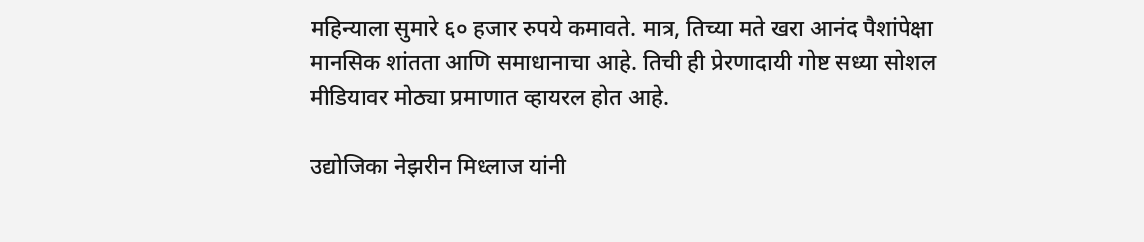महिन्याला सुमारे ६० हजार रुपये कमावते. मात्र, तिच्या मते खरा आनंद पैशांपेक्षा मानसिक शांतता आणि समाधानाचा आहे. तिची ही प्रेरणादायी गोष्ट सध्या सोशल मीडियावर मोठ्या प्रमाणात व्हायरल होत आहे.

उद्योजिका नेझरीन मिध्लाज यांनी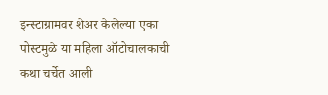इन्स्टाग्रामवर शेअर केलेल्या एका पोस्टमुळे या महिला ऑटोचालकाची कथा चर्चेत आली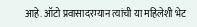आहे. ऑटो प्रवासादरम्यान त्यांची या महिलेशी भेट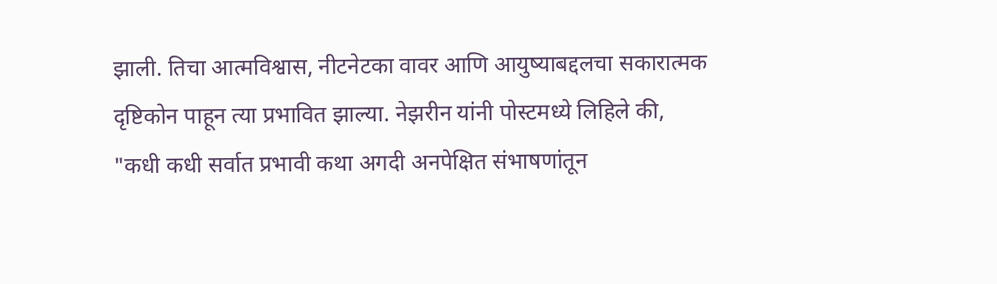झाली. तिचा आत्मविश्वास, नीटनेटका वावर आणि आयुष्याबद्दलचा सकारात्मक दृष्टिकोन पाहून त्या प्रभावित झाल्या. नेझरीन यांनी पोस्टमध्ये लिहिले की, "कधी कधी सर्वात प्रभावी कथा अगदी अनपेक्षित संभाषणांतून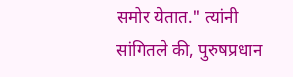समोर येतात." त्यांनी सांगितले की, पुरुषप्रधान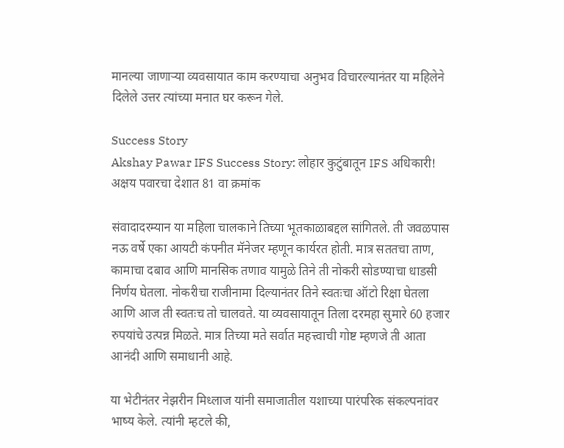मानल्या जाणाऱ्या व्यवसायात काम करण्याचा अनुभव विचारल्यानंतर या महिलेने दिलेले उत्तर त्यांच्या मनात घर करून गेले.

Success Story
Akshay Pawar IFS Success Story: लोहार कुटुंबातून IFS अधिकारी! अक्षय पवारचा देशात 81 वा क्रमांक

संवादादरम्यान या महिला चालकाने तिच्या भूतकाळाबद्दल सांगितले. ती जवळपास नऊ वर्षे एका आयटी कंपनीत मॅनेजर म्हणून कार्यरत होती. मात्र सततचा ताण, कामाचा दबाव आणि मानसिक तणाव यामुळे तिने ती नोकरी सोडण्याचा धाडसी निर्णय घेतला. नोकरीचा राजीनामा दिल्यानंतर तिने स्वतःचा ऑटो रिक्षा घेतला आणि आज ती स्वतःच तो चालवते. या व्यवसायातून तिला दरमहा सुमारे 60 हजार रुपयांचे उत्पन्न मिळते. मात्र तिच्या मते सर्वात महत्त्वाची गोष्ट म्हणजे ती आता आनंदी आणि समाधानी आहे.

या भेटीनंतर नेझरीन मिध्लाज यांनी समाजातील यशाच्या पारंपरिक संकल्पनांवर भाष्य केले. त्यांनी म्हटले की,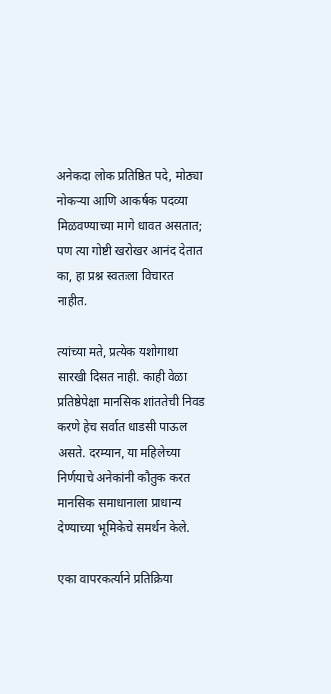अनेकदा लोक प्रतिष्ठित पदे, मोठ्या नोकऱ्या आणि आकर्षक पदव्या मिळवण्याच्या मागे धावत असतात; पण त्या गोष्टी खरोखर आनंद देतात का, हा प्रश्न स्वतःला विचारत नाहीत.

त्यांच्या मते, प्रत्येक यशोगाथा सारखी दिसत नाही. काही वेळा प्रतिष्ठेपेक्षा मानसिक शांततेची निवड करणे हेच सर्वात धाडसी पाऊल असते. दरम्यान, या महिलेच्या निर्णयाचे अनेकांनी कौतुक करत मानसिक समाधानाला प्राधान्य देण्याच्या भूमिकेचे समर्थन केले.

एका वापरकर्त्याने प्रतिक्रिया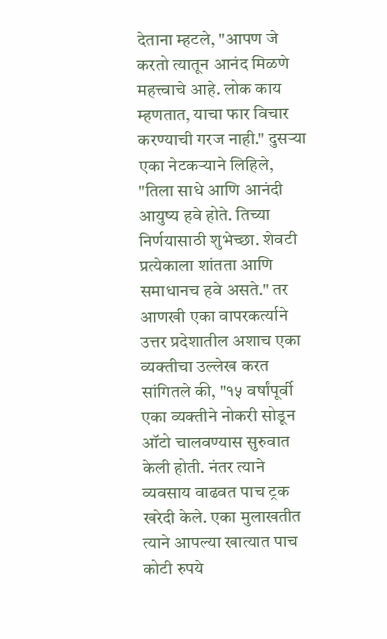देताना म्हटले, "आपण जे करतो त्यातून आनंद मिळणे महत्त्वाचे आहे. लोक काय म्हणतात, याचा फार विचार करण्याची गरज नाही." दुसऱ्या एका नेटकऱ्याने लिहिले, "तिला साधे आणि आनंदी आयुष्य हवे होते. तिच्या निर्णयासाठी शुभेच्छा. शेवटी प्रत्येकाला शांतता आणि समाधानच हवे असते." तर आणखी एका वापरकर्त्याने उत्तर प्रदेशातील अशाच एका व्यक्तीचा उल्लेख करत सांगितले की, "१५ वर्षांपूर्वी एका व्यक्तीने नोकरी सोडून ऑटो चालवण्यास सुरुवात केली होती. नंतर त्याने व्यवसाय वाढवत पाच ट्रक खरेदी केले. एका मुलाखतीत त्याने आपल्या खात्यात पाच कोटी रुपये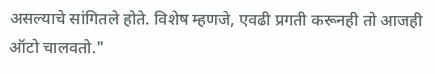असल्याचे सांगितले होते. विशेष म्हणजे, एवढी प्रगती करूनही तो आजही ऑटो चालवतो."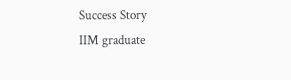Success Story
IIM graduate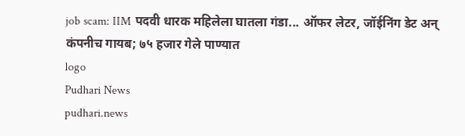job scam: IIM पदवी धारक महिलेला घातला गंडा... ऑफर लेटर, जॉईनिंग डेट अन् कंपनीच गायब; ७५ हजार गेले पाण्यात
logo
Pudhari News
pudhari.news